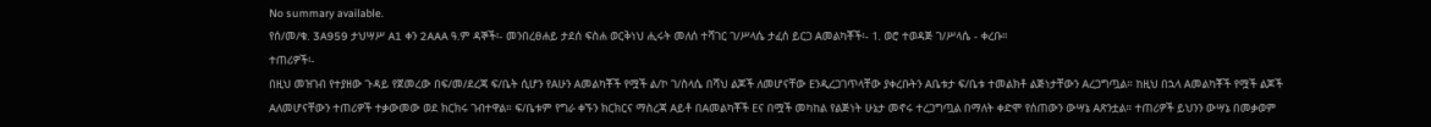No summary available.
የሰ/መ/ቁ. 3A959 ታህሣሥ A1 ቀን 2AAA ዓ.ም ዳኞች፡- መንበረፀሐይ ታደሰ ፍስሐ ወርቅነህ ሒሩት መለሰ ተሻገር ገ/ሥላሴ ታፈሰ ይርጋ Aመልካቾች፡- 1. ወሮ ተወዳጅ ገ/ሥላሴ - ቀረቡ።
ተጠሪዎች፡-
በዚህ መዝገብ የተያዘው ጉዳይ የጀመረው በፍ/መ/ደረጃ ፍ/ቤት ሲሆን የAሁን Aመልካቾች የሟች ል/ኮ ገ/ስላሴ በሻህ ልጆች ለመሆናቸው Eንዲረጋገጥላቸው ያቀረቡትን Aቤቱታ ፍ/ቤቱ ተመልክቶ ልጅነታቸውን Aረጋግጧል። ከዚህ በኋላ Aመልካቾች የሟች ልጆች Aለመሆናቸውን ተጠሪዎች ተቃውመው ወደ ክርክሩ ገብተዋል። ፍ/ቤቱም የግራ ቀኙን ክርክርና ማስረጃ Aይቶ በAመልካቾች Eና በሟች መካከል የልጅነት ሁኔታ መኖሩ ተረጋግጧል በማለት ቀድሞ የሰጠውን ውሣኔ Aጽንቷል። ተጠሪዎች ይህንን ውሣኔ በመቃወም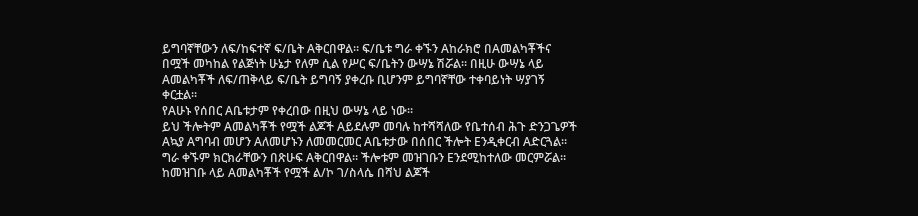ይግባኛቸውን ለፍ/ከፍተኛ ፍ/ቤት Aቅርበዋል። ፍ/ቤቱ ግራ ቀኙን Aከራክሮ በAመልካቾችና በሟች መካከል የልጅነት ሁኔታ የለም ሲል የሥር ፍ/ቤትን ውሣኔ ሽሯል። በዚሁ ውሣኔ ላይ Aመልካቾች ለፍ/ጠቅላይ ፍ/ቤት ይግባኝ ያቀረቡ ቢሆንም ይግባኛቸው ተቀባይነት ሣያገኝ ቀርቷል።
የAሁኑ የሰበር Aቤቱታም የቀረበው በዚህ ውሣኔ ላይ ነው።
ይህ ችሎትም Aመልካቾች የሟች ልጆች Aይደሉም መባሉ ከተሻሻለው የቤተሰብ ሕጉ ድንጋጌዎች Aኳያ Aግባብ መሆን Aለመሆኑን ለመመርመር Aቤቱታው በሰበር ችሎት Eንዲቀርብ Aድርጓል። ግራ ቀኙም ክርክራቸውን በጽሁፍ Aቅርበዋል። ችሎቱም መዝገቡን Eንደሚከተለው መርምሯል።
ከመዝገቡ ላይ Aመልካቾች የሟች ል/ኮ ገ/ስላሴ በሻህ ልጆች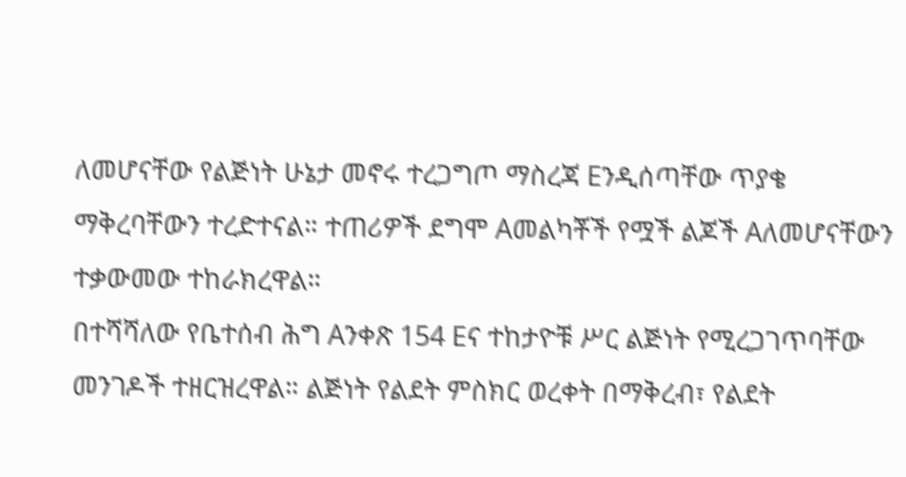ለመሆናቸው የልጅነት ሁኔታ መኖሩ ተረጋግጦ ማስረጃ Eንዲሰጣቸው ጥያቄ ማቅረባቸውን ተረድተናል። ተጠሪዎች ደግሞ Aመልካቾች የሟች ልጆች Aለመሆናቸውን ተቃውመው ተከራክረዋል።
በተሻሻለው የቤተሰብ ሕግ Aንቀጽ 154 Eና ተከታዮቹ ሥር ልጅነት የሚረጋገጥባቸው መንገዶች ተዘርዝረዋል። ልጅነት የልደት ምስክር ወረቀት በማቅረብ፣ የልደት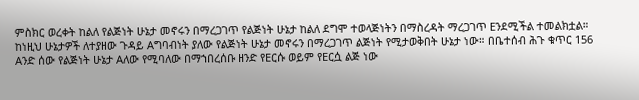ምስክር ወረቀት ከልለ የልጅነት ሁኔታ መኖሩን በማረጋገጥ የልጅነት ሁኔታ ከልለ ደግሞ ተወላጅነትን በማስረዳት ማረጋገጥ Eንደሚችል ተመልክቷል። ከነዚህ ሁኔታዎች ለተያዘው ጉዳይ Aግባብነት ያለው የልጅነት ሁኔታ መኖሩን በማረጋገጥ ልጅነት የሚታወቅበት ሁኔታ ነው። በቤተሰብ ሕጉ ቁጥር 156 Aንድ ሰው የልጅነት ሁኔታ Aለው የሚባለው በማኀበረሰቡ ዘንድ የEርሱ ወይም የEርሷ ልጅ ነው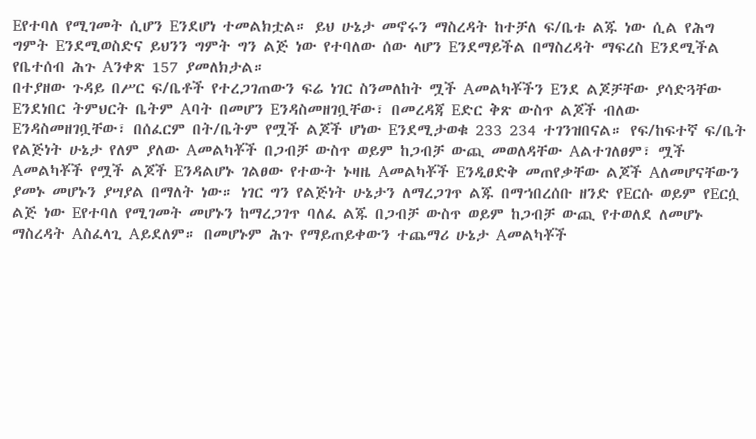Eየተባለ የሚገመት ሲሆን Eንደሆነ ተመልክቷል። ይህ ሁኔታ መኖሩን ማስረዳት ከተቻለ ፍ/ቤቱ ልጁ ነው ሲል የሕግ ግምት Eንደሚወስድና ይህንን ግምት ግን ልጅ ነው የተባለው ሰው ላሆን Eንደማይችል በማስረዳት ማፍረስ Eንደሚችል የቤተሰብ ሕጉ Aንቀጽ 157 ያመለክታል።
በተያዘው ጉዳይ በሥር ፍ/ቤቶች የተረጋገጠውን ፍሬ ነገር ስንመለከት ሟች Aመልካቾችን Eንደ ልጆቻቸው ያሳድጓቸው Eንደነበር ትምህርት ቤትም Aባት በመሆን Eንዳስመዘገቧቸው፣ በመረዳጃ Eድር ቅጽ ውስጥ ልጆች ብለው Eንዳስመዘገቧቸው፣ በሰፈርም በት/ቤትም የሟች ልጆች ሆነው Eንደሚታወቁ 233 234 ተገንዝበናል። የፍ/ከፍተኛ ፍ/ቤት የልጅነት ሁኔታ የለም ያለው Aመልካቾች በጋብቻ ውስጥ ወይም ከጋብቻ ውጪ መወለዳቸው Aልተገለፀም፣ ሟች Aመልካቾች የሟች ልጆች Eንዳልሆኑ ገልፀው የተውት ኑዛዜ Aመልካቾች Eንዲፀድቅ መጠየቃቸው ልጆች Aለመሆናቸውን ያመኑ መሆኑን ያሣያል በማለት ነው። ነገር ግን የልጅነት ሁኔታን ለማረጋገጥ ልጁ በማኀበረሰቡ ዘንድ የEርሱ ወይም የEርሷ ልጅ ነው Eየተባለ የሚገመት መሆኑን ከማረጋገጥ ባለፈ ልጁ በጋብቻ ውስጥ ወይም ከጋብቻ ውጪ የተወለደ ለመሆኑ ማስረዳት Aስፈላጊ Aይደለም። በመሆኑም ሕጉ የማይጠይቀውን ተጨማሪ ሁኔታ Aመልካቾች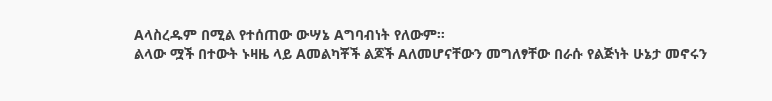Aላስረዱም በሚል የተሰጠው ውሣኔ Aግባብነት የለውም።
ልላው ሟች በተውት ኑዛዜ ላይ Aመልካቾች ልጆች Aለመሆናቸውን መግለፃቸው በራሱ የልጅነት ሁኔታ መኖሩን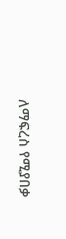ለማፍረስ የሚያበቃ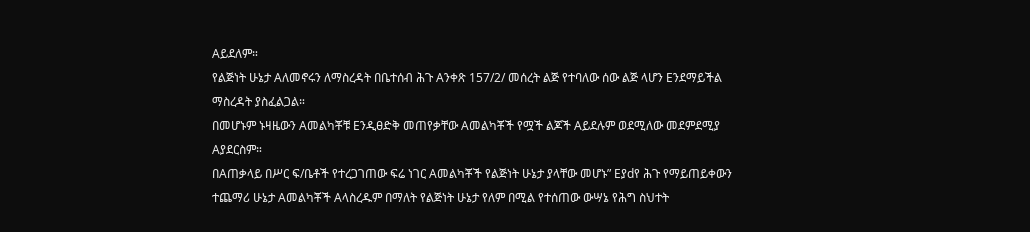Aይደለም።
የልጅነት ሁኔታ Aለመኖሩን ለማስረዳት በቤተሰብ ሕጉ Aንቀጽ 157/2/ መሰረት ልጅ የተባለው ሰው ልጅ ላሆን Eንደማይችል ማስረዳት ያስፈልጋል።
በመሆኑም ኑዛዜውን Aመልካቾቹ Eንዲፀድቅ መጠየቃቸው Aመልካቾች የሟች ልጆች Aይደሉም ወደሚለው መደምደሚያ Aያደርስም።
በAጠቃላይ በሥር ፍ/ቤቶች የተረጋገጠው ፍሬ ነገር Aመልካቾች የልጅነት ሁኔታ ያላቸው መሆኑ” Eያdየ ሕጉ የማይጠይቀውን ተጨማሪ ሁኔታ Aመልካቾች Aላስረዱም በማለት የልጅነት ሁኔታ የለም በሚል የተሰጠው ውሣኔ የሕግ ስህተት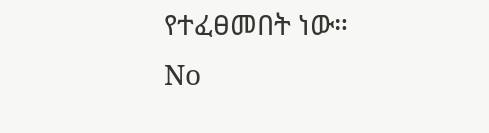የተፈፀመበት ነው።
No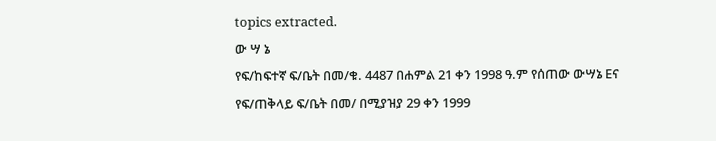topics extracted.
ው ሣ ኔ
የፍ/ከፍተኛ ፍ/ቤት በመ/ቁ. 4487 በሐምል 21 ቀን 1998 ዓ.ም የሰጠው ውሣኔ Eና የፍ/ጠቅላይ ፍ/ቤት በመ/ በሚያዝያ 29 ቀን 1999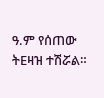ዓ.ም የሰጠው ትEዛዝ ተሽሯል።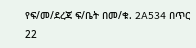የፍ/መ/ደረጃ ፍ/ቤት በመ/ቁ. 2A534 በጥር 22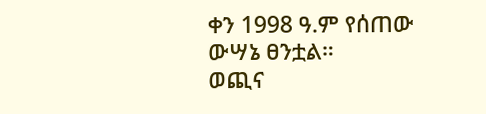ቀን 1998 ዓ.ም የሰጠው ውሣኔ ፀንቷል።
ወጪና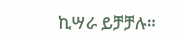ኪሣራ ይቻቻሉ።